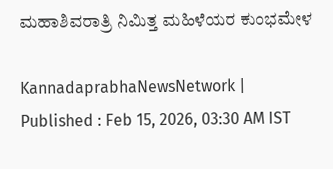ಮಹಾಶಿವರಾತ್ರಿ ನಿಮಿತ್ತ ಮಹಿಳೆಯರ ಕುಂಭಮೇಳ

KannadaprabhaNewsNetwork |
Published : Feb 15, 2026, 03:30 AM IST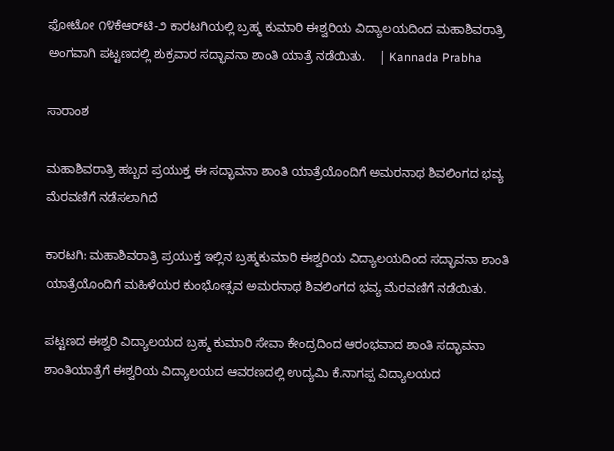ಫೋಟೋ ೧೪ಕೆಆರ್‌ಟಿ-೨ ಕಾರಟಗಿಯಲ್ಲಿ ಬ್ರಹ್ಮ ಕುಮಾರಿ ಈಶ್ವರಿಯ ವಿದ್ಯಾಲಯದಿಂದ ಮಹಾಶಿವರಾತ್ರಿ ಅಂಗವಾಗಿ ಪಟ್ಟಣದಲ್ಲಿ ಶುಕ್ರವಾರ ಸದ್ಭಾವನಾ ಶಾಂತಿ ಯಾತ್ರೆ ನಡೆಯಿತು.    | Kannada Prabha

ಸಾರಾಂಶ

ಮಹಾಶಿವರಾತ್ರಿ ಹಬ್ಬದ ಪ್ರಯುಕ್ತ ಈ ಸದ್ಭಾವನಾ ಶಾಂತಿ ಯಾತ್ರೆಯೊಂದಿಗೆ ಅಮರನಾಥ ಶಿವಲಿಂಗದ ಭವ್ಯ ಮೆರವಣಿಗೆ ನಡೆಸಲಾಗಿದೆ

ಕಾರಟಗಿ: ಮಹಾಶಿವರಾತ್ರಿ ಪ್ರಯುಕ್ತ ಇಲ್ಲಿನ ಬ್ರಹ್ಮಕುಮಾರಿ ಈಶ್ವರಿಯ ವಿದ್ಯಾಲಯದಿಂದ ಸದ್ಭಾವನಾ ಶಾಂತಿ ಯಾತ್ರೆಯೊಂದಿಗೆ ಮಹಿಳೆಯರ ಕುಂಭೋತ್ಸವ ಅಮರನಾಥ ಶಿವಲಿಂಗದ ಭವ್ಯ ಮೆರವಣಿಗೆ ನಡೆಯಿತು.

ಪಟ್ಟಣದ ಈಶ್ವರಿ ವಿದ್ಯಾಲಯದ ಬ್ರಹ್ಮ ಕುಮಾರಿ ಸೇವಾ ಕೇಂದ್ರದಿಂದ ಆರಂಭವಾದ ಶಾಂತಿ ಸದ್ಭಾವನಾ ಶಾಂತಿಯಾತ್ರೆಗೆ ಈಶ್ವರಿಯ ವಿದ್ಯಾಲಯದ ಆವರಣದಲ್ಲಿ ಉದ್ಯಮಿ ಕೆ.ನಾಗಪ್ಪ ವಿದ್ಯಾಲಯದ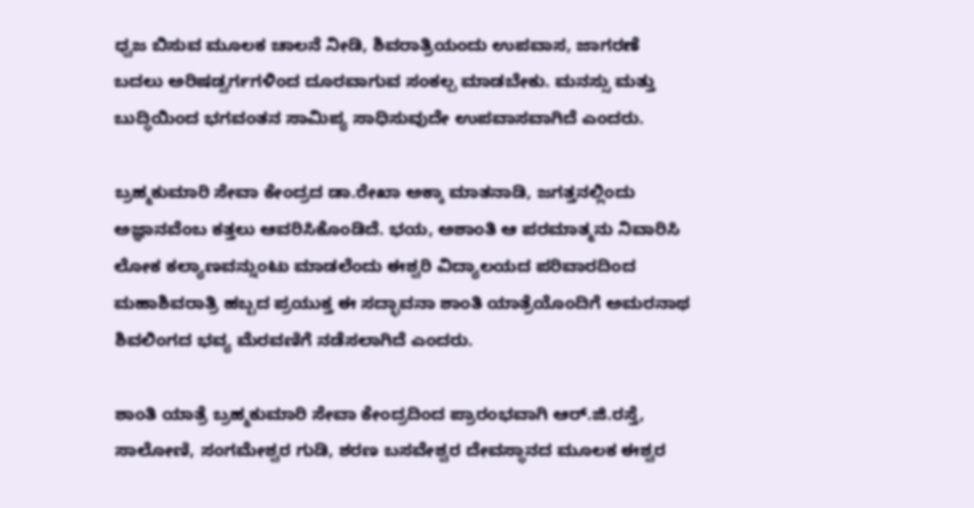ಧ್ವಜ ಬಿಸುವ ಮೂಲಕ ಚಾಲನೆ ನೀಡಿ, ಶಿವರಾತ್ರಿಯಂದು ಉಪವಾಸ, ಜಾಗರಣೆ ಬದಲು ಅರಿಷಡ್ವರ್ಗಗಳಿಂದ ದೂರವಾಗುವ ಸಂಕಲ್ಪ ಮಾಡಬೇಕು. ಮನಸ್ಸು ಮತ್ತು ಬುದ್ಧಿಯಿಂದ ಭಗವಂತನ ಸಾಮಿಪ್ಯ ಸಾಧಿಸುವುದೇ ಉಪವಾಸವಾಗಿದೆ ಎಂದರು.

ಬ್ರಹ್ಮಕುಮಾರಿ ಸೇವಾ ಕೇಂದ್ರದ ಡಾ.ರೇಖಾ ಅಕ್ಕಾ ಮಾತನಾಡಿ, ಜಗತ್ತನಲ್ಲಿಂದು ಅಜ್ಞಾನವೆಂಬ ಕತ್ತಲು ಆವರಿಸಿಕೊಂಡಿದೆ. ಭಯ, ಅಶಾಂತಿ ಆ ಪರಮಾತ್ಮನು ನಿವಾರಿಸಿ ಲೋಕ ಕಲ್ಯಾಣವನ್ನುಂಟು ಮಾಡಲೆಂದು ಈಶ್ವರಿ ವಿದ್ಯಾಲಯದ ಪರಿವಾರದಿಂದ ಮಹಾಶಿವರಾತ್ರಿ ಹಬ್ಬದ ಪ್ರಯುಕ್ತ ಈ ಸದ್ಭಾವನಾ ಶಾಂತಿ ಯಾತ್ರೆಯೊಂದಿಗೆ ಅಮರನಾಥ ಶಿವಲಿಂಗದ ಭವ್ಯ ಮೆರವಣಿಗೆ ನಡೆಸಲಾಗಿದೆ ಎಂದರು.

ಶಾಂತಿ ಯಾತ್ರೆ ಬ್ರಹ್ಮಕುಮಾರಿ ಸೇವಾ ಕೇಂದ್ರದಿಂದ ಪ್ರಾರಂಭವಾಗಿ ಆರ್.ಜಿ.ರಸ್ತೆ, ಸಾಲೋಣಿ, ಸಂಗಮೇಶ್ವರ ಗುಡಿ, ಶರಣ ಬಸವೇಶ್ವರ ದೇವಸ್ಥಾನದ ಮೂಲಕ ಈಶ್ವರ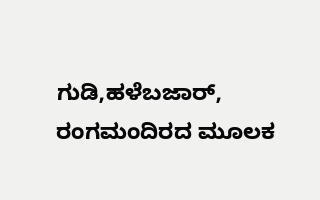ಗುಡಿ,ಹಳೆಬಜಾರ್, ರಂಗಮಂದಿರದ ಮೂಲಕ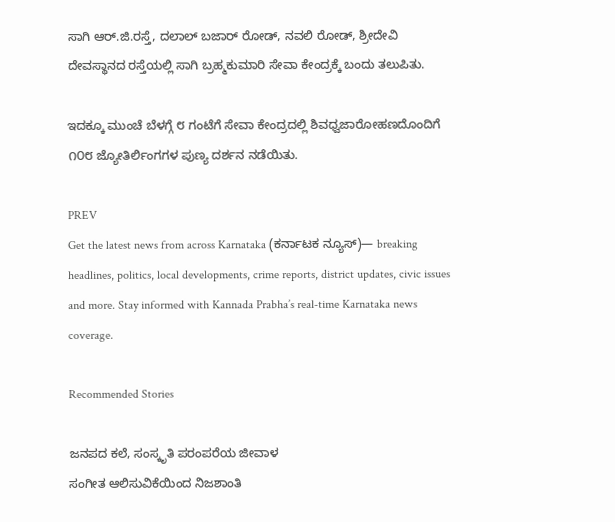ಸಾಗಿ ಆರ್.ಜಿ.ರಸ್ತೆ, ದಲಾಲ್ ಬಜಾರ್ ರೋಡ್, ನವಲಿ ರೋಡ್, ಶ್ರೀದೇವಿ ದೇವಸ್ಥಾನದ ರಸ್ತೆಯಲ್ಲಿ ಸಾಗಿ ಬ್ರಹ್ಮಕುಮಾರಿ ಸೇವಾ ಕೇಂದ್ರಕ್ಕೆ ಬಂದು ತಲುಪಿತು.

ಇದಕ್ಕೂ ಮುಂಚೆ ಬೆಳಗ್ಗೆ ೮ ಗಂಟೆಗೆ ಸೇವಾ ಕೇಂದ್ರದಲ್ಲಿ ಶಿವಧ್ವಜಾರೋಹಣದೊಂದಿಗೆ ೧೦೮ ಜ್ಯೋತಿರ್ಲಿಂಗಗಳ ಪುಣ್ಯ ದರ್ಶನ ನಡೆಯಿತು.

PREV
Get the latest news from across Karnataka (ಕರ್ನಾಟಕ ನ್ಯೂಸ್)— breaking headlines, politics, local developments, crime reports, district updates, civic issues and more. Stay informed with Kannada Prabha’s real‑time Karnataka news coverage.

Recommended Stories

ಜನಪದ ಕಲೆ, ಸಂಸ್ಕೃತಿ ಪರಂಪರೆಯ ಜೀವಾಳ
ಸಂಗೀತ ಆಲಿಸುವಿಕೆಯಿಂದ ನಿಜಶಾಂತಿ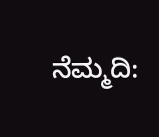ನೆಮ್ಮದಿ: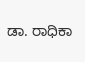ಡಾ. ರಾಧಿಕಾ